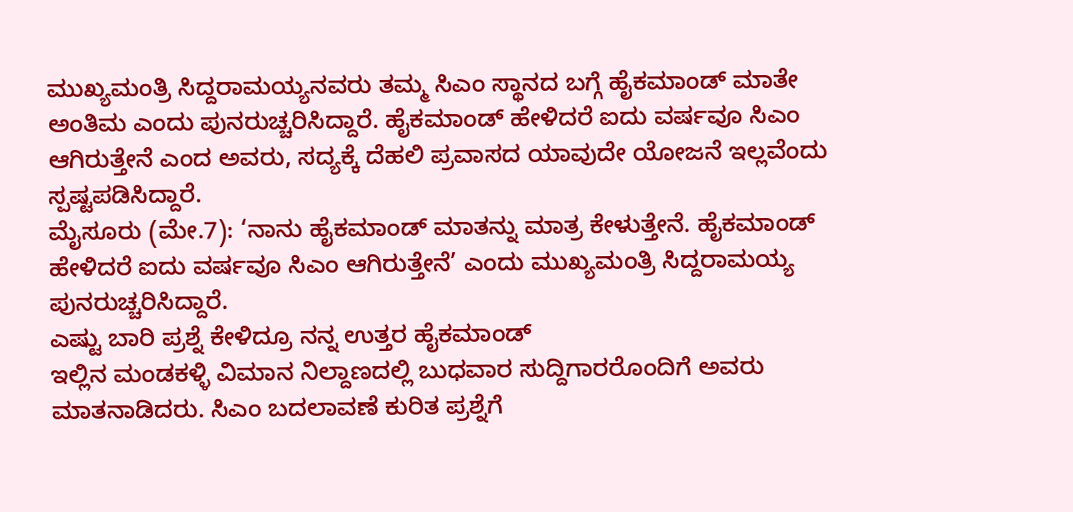ಮುಖ್ಯಮಂತ್ರಿ ಸಿದ್ದರಾಮಯ್ಯನವರು ತಮ್ಮ ಸಿಎಂ ಸ್ಥಾನದ ಬಗ್ಗೆ ಹೈಕಮಾಂಡ್ ಮಾತೇ ಅಂತಿಮ ಎಂದು ಪುನರುಚ್ಚರಿಸಿದ್ದಾರೆ. ಹೈಕಮಾಂಡ್ ಹೇಳಿದರೆ ಐದು ವರ್ಷವೂ ಸಿಎಂ ಆಗಿರುತ್ತೇನೆ ಎಂದ ಅವರು, ಸದ್ಯಕ್ಕೆ ದೆಹಲಿ ಪ್ರವಾಸದ ಯಾವುದೇ ಯೋಜನೆ ಇಲ್ಲವೆಂದು ಸ್ಪಷ್ಟಪಡಿಸಿದ್ದಾರೆ.
ಮೈಸೂರು (ಮೇ.7): ‘ನಾನು ಹೈಕಮಾಂಡ್ ಮಾತನ್ನು ಮಾತ್ರ ಕೇಳುತ್ತೇನೆ. ಹೈಕಮಾಂಡ್ ಹೇಳಿದರೆ ಐದು ವರ್ಷವೂ ಸಿಎಂ ಆಗಿರುತ್ತೇನೆ’ ಎಂದು ಮುಖ್ಯಮಂತ್ರಿ ಸಿದ್ದರಾಮಯ್ಯ ಪುನರುಚ್ಚರಿಸಿದ್ದಾರೆ.
ಎಷ್ಟು ಬಾರಿ ಪ್ರಶ್ನೆ ಕೇಳಿದ್ರೂ ನನ್ನ ಉತ್ತರ ಹೈಕಮಾಂಡ್
ಇಲ್ಲಿನ ಮಂಡಕಳ್ಳಿ ವಿಮಾನ ನಿಲ್ದಾಣದಲ್ಲಿ ಬುಧವಾರ ಸುದ್ದಿಗಾರರೊಂದಿಗೆ ಅವರು ಮಾತನಾಡಿದರು. ಸಿಎಂ ಬದಲಾವಣೆ ಕುರಿತ ಪ್ರಶ್ನೆಗೆ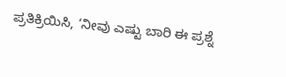ಪ್ರತಿಕ್ರಿಯಿಸಿ, ‘ನೀವು ಎಷ್ಟು ಬಾರಿ ಈ ಪ್ರಶ್ನೆ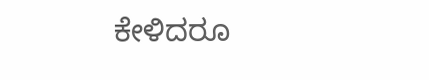ಕೇಳಿದರೂ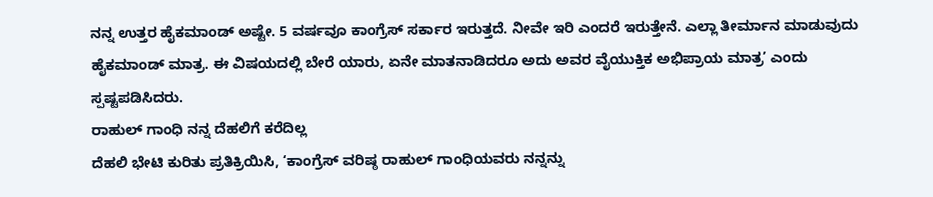ನನ್ನ ಉತ್ತರ ಹೈಕಮಾಂಡ್ ಅಷ್ಟೇ. 5 ವರ್ಷವೂ ಕಾಂಗ್ರೆಸ್ ಸರ್ಕಾರ ಇರುತ್ತದೆ. ನೀವೇ ಇರಿ ಎಂದರೆ ಇರುತ್ತೇನೆ. ಎಲ್ಲಾ ತೀರ್ಮಾನ ಮಾಡುವುದು ಹೈಕಮಾಂಡ್ ಮಾತ್ರ. ಈ ವಿಷಯದಲ್ಲಿ ಬೇರೆ ಯಾರು, ಏನೇ ಮಾತನಾಡಿದರೂ ಅದು ಅವರ ವೈಯುಕ್ತಿಕ ಅಭಿಪ್ರಾಯ ಮಾತ್ರ’ ಎಂದು ಸ್ಪಷ್ಟಪಡಿಸಿದರು.
ರಾಹುಲ್ ಗಾಂಧಿ ನನ್ನ ದೆಹಲಿಗೆ ಕರೆದಿಲ್ಲ
ದೆಹಲಿ ಭೇಟಿ ಕುರಿತು ಪ್ರತಿಕ್ರಿಯಿಸಿ, ‘ಕಾಂಗ್ರೆಸ್ ವರಿಷ್ಠ ರಾಹುಲ್ ಗಾಂಧಿಯವರು ನನ್ನನ್ನು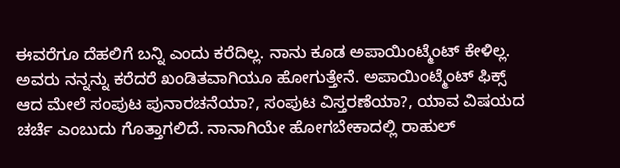ಈವರೆಗೂ ದೆಹಲಿಗೆ ಬನ್ನಿ ಎಂದು ಕರೆದಿಲ್ಲ. ನಾನು ಕೂಡ ಅಪಾಯಿಂಟ್ಮೆಂಟ್ ಕೇಳಿಲ್ಲ. ಅವರು ನನ್ನನ್ನು ಕರೆದರೆ ಖಂಡಿತವಾಗಿಯೂ ಹೋಗುತ್ತೇನೆ. ಅಪಾಯಿಂಟ್ಮೆಂಟ್ ಫಿಕ್ಸ್ ಆದ ಮೇಲೆ ಸಂಪುಟ ಪುನಾರಚನೆಯಾ?, ಸಂಪುಟ ವಿಸ್ತರಣೆಯಾ?, ಯಾವ ವಿಷಯದ ಚರ್ಚೆ ಎಂಬುದು ಗೊತ್ತಾಗಲಿದೆ. ನಾನಾಗಿಯೇ ಹೋಗಬೇಕಾದಲ್ಲಿ ರಾಹುಲ್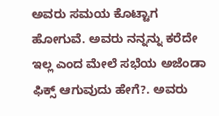ಅವರು ಸಮಯ ಕೊಟ್ಟಾಗ ಹೋಗುವೆ. ಅವರು ನನ್ನನ್ನು ಕರೆದೇ ಇಲ್ಲ ಎಂದ ಮೇಲೆ ಸಭೆಯ ಅಜೆಂಡಾ ಫಿಕ್ಸ್ ಆಗುವುದು ಹೇಗೆ?. ಅವರು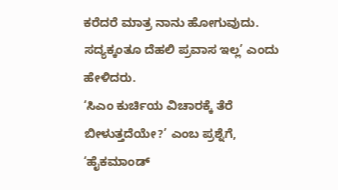ಕರೆದರೆ ಮಾತ್ರ ನಾನು ಹೋಗುವುದು. ಸದ್ಯಕ್ಕಂತೂ ದೆಹಲಿ ಪ್ರವಾಸ ಇಲ್ಲ’ ಎಂದು ಹೇಳಿದರು.
‘ಸಿಎಂ ಕುರ್ಚಿಯ ವಿಚಾರಕ್ಕೆ ತೆರೆ ಬೀಳುತ್ತದೆಯೇ?’ ಎಂಬ ಪ್ರಶ್ನೆಗೆ, ‘ಹೈಕಮಾಂಡ್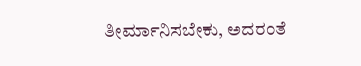ತೀರ್ಮಾನಿಸಬೇಕು, ಅದರಂತೆ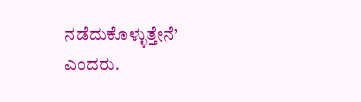ನಡೆದುಕೊಳ್ಳುತ್ತೇನೆ’ ಎಂದರು.